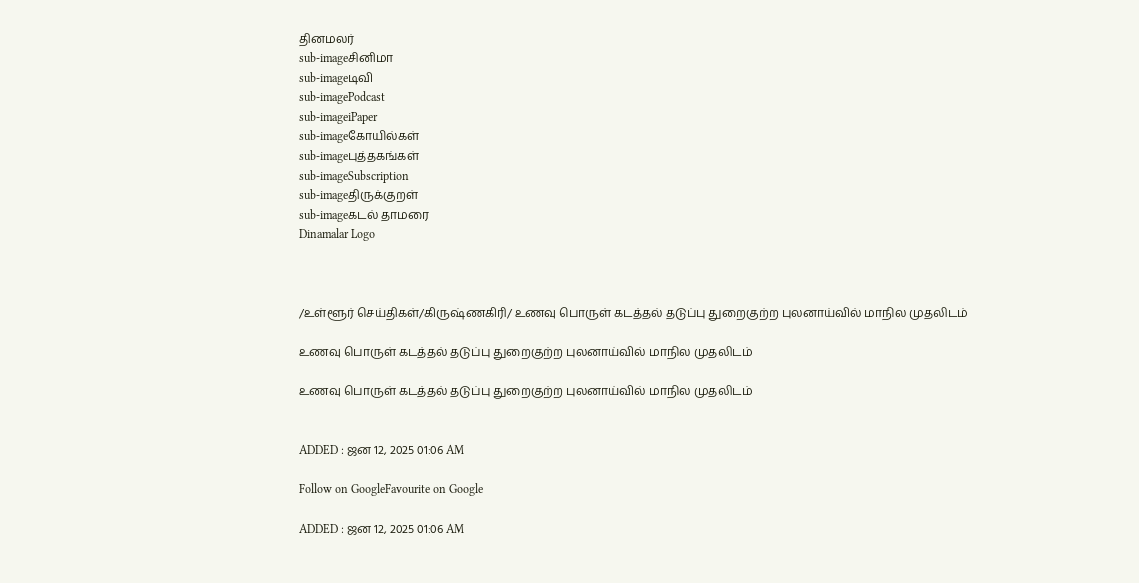தினமலர்
sub-imageசினிமா
sub-imageடிவி
sub-imagePodcast
sub-imageiPaper
sub-imageகோயில்கள்
sub-imageபுத்தகங்கள்
sub-imageSubscription
sub-imageதிருக்குறள்
sub-imageகடல் தாமரை
Dinamalar Logo



/உள்ளூர் செய்திகள்/கிருஷ்ணகிரி/ உணவு பொருள் கடத்தல் தடுப்பு துறைகுற்ற புலனாய்வில் மாநில முதலிடம்

உணவு பொருள் கடத்தல் தடுப்பு துறைகுற்ற புலனாய்வில் மாநில முதலிடம்

உணவு பொருள் கடத்தல் தடுப்பு துறைகுற்ற புலனாய்வில் மாநில முதலிடம்


ADDED : ஜன 12, 2025 01:06 AM

Follow on GoogleFavourite on Google

ADDED : ஜன 12, 2025 01:06 AM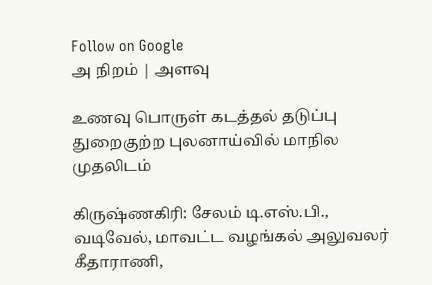Follow on Google
அ நிறம் | அளவு

உணவு பொருள் கடத்தல் தடுப்பு துறைகுற்ற புலனாய்வில் மாநில முதலிடம்

கிருஷ்ணகிரி: சேலம் டி.எஸ்.பி., வடிவேல், மாவட்ட வழங்கல் அலுவலர் கீதாராணி,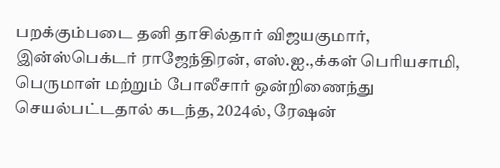பறக்கும்படை தனி தாசில்தார் விஜயகுமார், இன்ஸ்பெக்டர் ராஜேந்திரன், எஸ்.ஐ.,க்கள் பெரியசாமி, பெருமாள் மற்றும் போலீசார் ஒன்றிணைந்து செயல்பட்டதால் கடந்த, 2024ல், ரேஷன்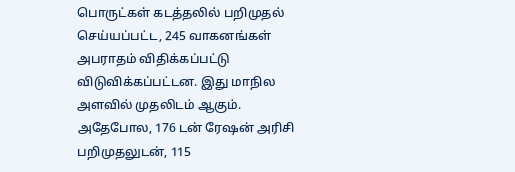பொருட்கள் கடத்தலில் பறிமுதல் செய்யப்பட்ட, 245 வாகனங்கள் அபராதம் விதிக்கப்பட்டு விடுவிக்கப்பட்டன. இது மாநில அளவில் முதலிடம் ஆகும். அதேபோல, 176 டன் ரேஷன் அரிசி பறிமுதலுடன், 115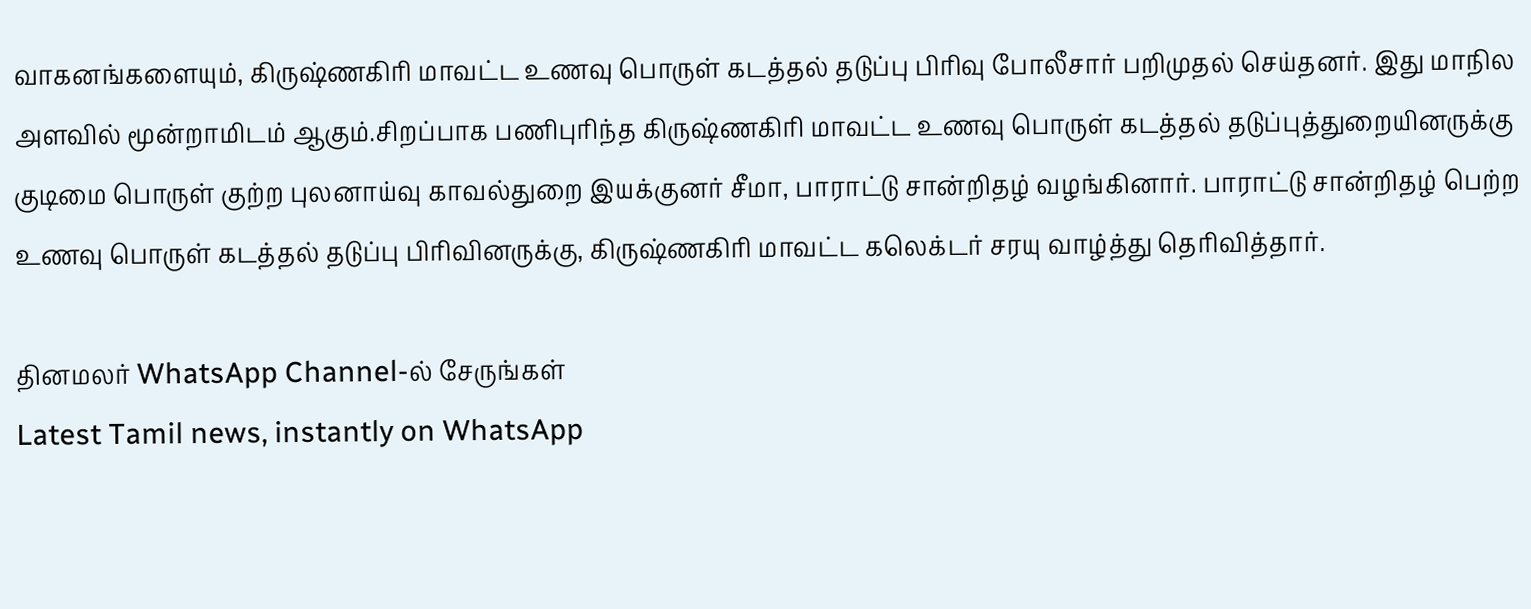வாகனங்களையும், கிருஷ்ணகிரி மாவட்ட உணவு பொருள் கடத்தல் தடுப்பு பிரிவு போலீசார் பறிமுதல் செய்தனர். இது மாநில அளவில் மூன்றாமிடம் ஆகும்.சிறப்பாக பணிபுரிந்த கிருஷ்ணகிரி மாவட்ட உணவு பொருள் கடத்தல் தடுப்புத்துறையினருக்கு குடிமை பொருள் குற்ற புலனாய்வு காவல்துறை இயக்குனர் சீமா, பாராட்டு சான்றிதழ் வழங்கினார். பாராட்டு சான்றிதழ் பெற்ற உணவு பொருள் கடத்தல் தடுப்பு பிரிவினருக்கு, கிருஷ்ணகிரி மாவட்ட கலெக்டர் சரயு வாழ்த்து தெரிவித்தார்.

தினமலர் WhatsApp Channel-ல் சேருங்கள்
Latest Tamil news, instantly on WhatsApp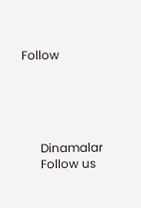Follow





      Dinamalar
      Follow us